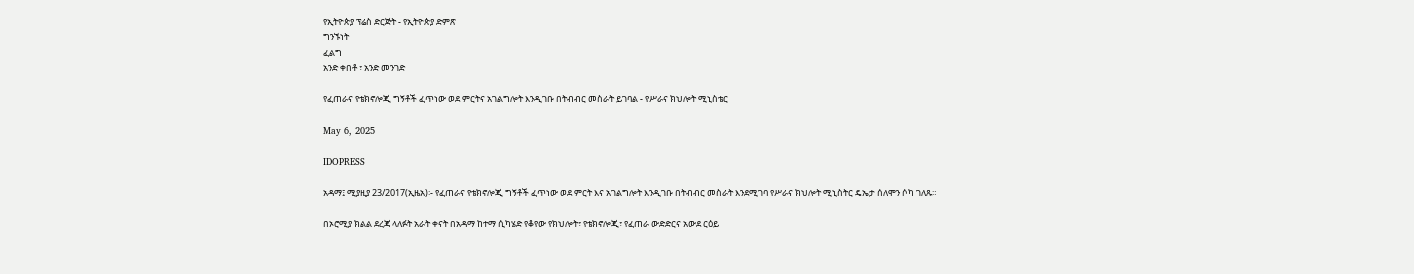የኢትዮጵያ ፕሬስ ድርጅት - የኢትዮጵያ ድምጽ
ግንኙነት
ፈልግ
አንድ ቀበቶ ፣ አንድ መንገድ

የፈጠራና የቴክኖሎጂ ግኝቶች ፈጥነው ወደ ምርትና አገልግሎት እንዲገቡ በትብብር መስራት ይገባል - የሥራና ክህሎት ሚኒስቴር

May 6, 2025

IDOPRESS

አዳማ፤ ሚያዚያ 23/2017(ኢዜአ)፡- የፈጠራና የቴክኖሎጂ ግኝቶች ፈጥነው ወደ ምርት እና አገልግሎት እንዲገቡ በትብብር መስራት እንደሚገባ የሥራና ክህሎት ሚኒስትር ዴኤታ ሰለሞን ሶካ ገለጹ።

በኦሮሚያ ክልል ደረጃ ላለፉት አራት ቀናት በአዳማ ከተማ ሲካሄድ የቆየው የክህሎት፣ የቴክኖሎጂ፣ የፈጠራ ውድድርና አውደ ርዕይ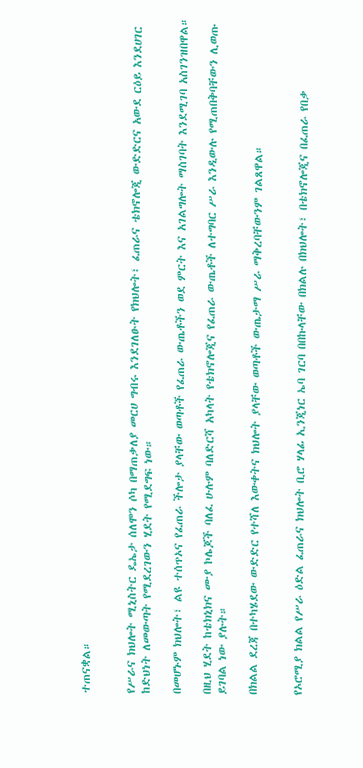ተጠናቋል።


የሥራና ክህሎት ሚኒስትር ዴኤታ ሰለሞን ሶካ በማጠቃለያ መርሀ ግብሩ እንደገለፁት የክህሎት፣ ፈጠራና ቴክኖሎጂ ውድድርና አውደ ርዕይ እንደሀገር ከድህነት ለመውጣት የሚደረገውን ሂደት የሚደግፍ ነው።

በመሆኑም ክህሎት፣ ልዩ ተሰጥኦና የፈጠራ ችሎታ ያላቸው ወጣቶች የፈጠራ ውጤቶችን ወደ ምርት እና አገልግሎት ማስገባት እንደሚገባ አስገንዝበዋል።

በዚህ ሂደት ከቴክኒክና ሙያ ኮሌጆች ባለፈ ሁሉም ባለድርሻ አካላት የቴክኖሎጂና የፈጠራ ውጤቶች ለተግባር ሥራ እንዲውሉ የሚጠበቅባቸውን ሊወጡ ይገባል ነው ያሉት።

በክልል ደረጃ በተካሄደው ውድድር የተሻለ እውቀትና ክህሎት ያላቸው ወጣቶች ውጤታማ ሥራ ማቅረባቸውንም ገልጸዋል።


የኦሮሚያ ክልል የሥራ ዕድል ፈጠራና ክህሎት ቢሮ ሃላፊ ኢንጂነር ኤባ ገርባ በበኩላቸው በክልሉ በክህሎት፣ በቴክኖሎጂና በፈጠራ የበቃ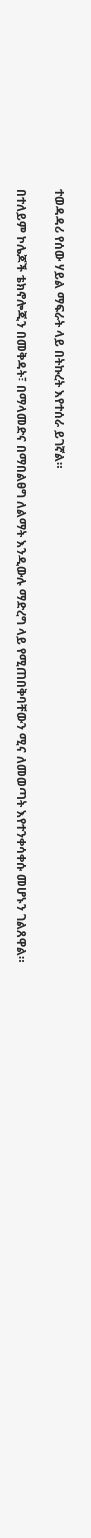ተወዳዳሪ የሰው ሃይል ማፍራት ላይ በትኩረት እየተሰራ ይገኛል።

በተለይም ኮሌጆች ቴክኖሎጂን በመቅዳት፣ በማላመድና በማበልፀግ ለልማት እንዲውሉ ማድረግ ላይ የሚጠበቅባቸውን ሚና ለመወጣት እየተንቀሳቀሱ መሆኑን ገልጸዋል።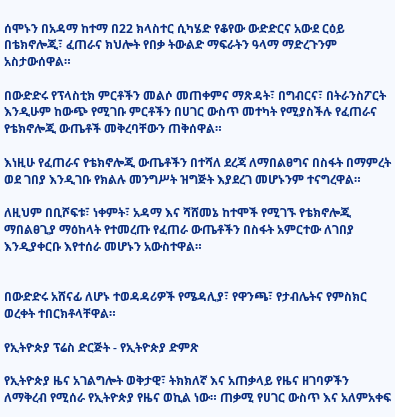ሰሞኑን በአዳማ ከተማ በ22 ክላስተር ሲካሄድ የቆየው ውድድርና አውደ ርዕይ በቴክኖሎጂ፣ ፈጠራና ክህሎት የበቃ ትውልድ ማፍራትን ዓላማ ማድረጉንም አስታውሰዋል።

በውድድሩ የፕላስቲክ ምርቶችን መልሶ መጠቀምና ማጽዳት፣ በግብርና፣ በትራንስፖርት እንዲሁም ከውጭ የሚገቡ ምርቶችን በሀገር ውስጥ መተካት የሚያስችሉ የፈጠራና የቴክኖሎጂ ውጤቶች መቅረባቸውን ጠቅሰዋል።

እነዚሁ የፈጠራና የቴክኖሎጂ ውጤቶችን በተሻለ ደረጃ ለማበልፀግና በስፋት በማምረት ወደ ገበያ እንዲገቡ የክልሉ መንግሥት ዝግጅት እያደረገ መሆኑንም ተናግረዋል።

ለዚህም በቢሾፍቱ፣ ነቀምት፣ አዳማ እና ሻሸመኔ ከተሞች የሚገኙ የቴክኖሎጂ ማበልፀጊያ ማዕከላት የተመረጡ የፈጠራ ውጤቶችን በስፋት አምርተው ለገበያ እንዲያቀርቡ እየተሰራ መሆኑን አውስተዋል።


በውድድሩ አሸናፊ ለሆኑ ተወዳዳሪዎች የሜዳሊያ፣ የዋንጫ፣ የታብሌትና የምስክር ወረቀት ተበርክቶላቸዋል።

የኢትዮጵያ ፕሬስ ድርጅት - የኢትዮጵያ ድምጽ

የኢትዮጵያ ዜና አገልግሎት ወቅታዊ፣ ትክክለኛ እና አጠቃላይ የዜና ዘገባዎችን ለማቅረብ የሚሰራ የኢትዮጵያ የዜና ወኪል ነው። ጠቃሚ የሀገር ውስጥ እና አለምአቀፍ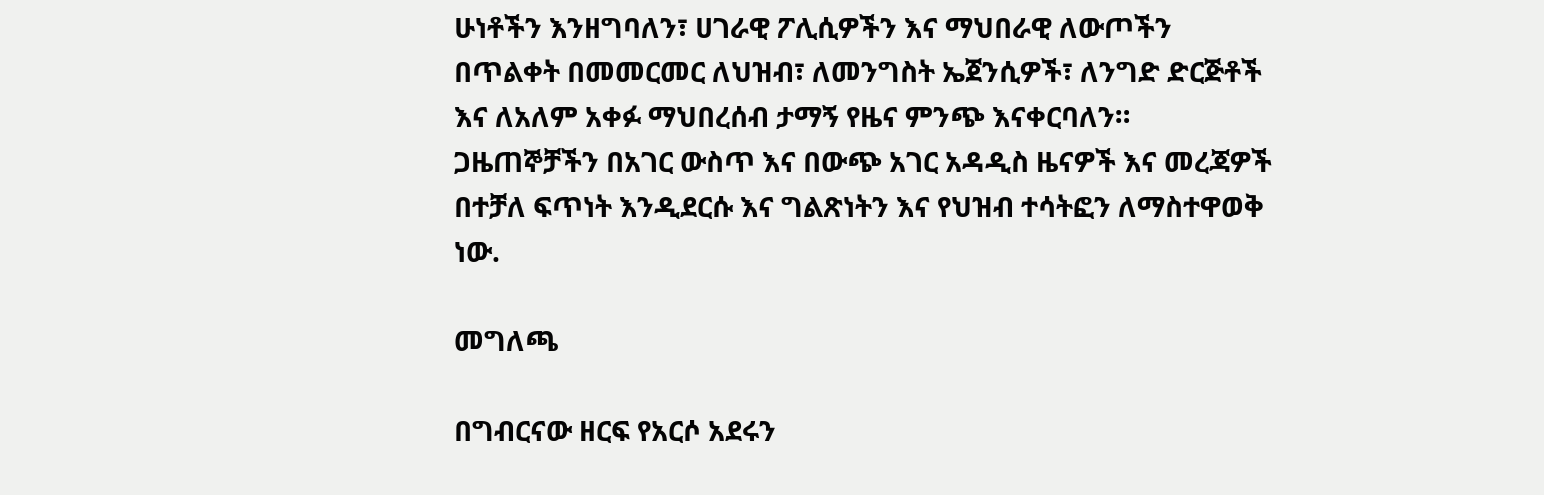ሁነቶችን እንዘግባለን፣ ሀገራዊ ፖሊሲዎችን እና ማህበራዊ ለውጦችን በጥልቀት በመመርመር ለህዝብ፣ ለመንግስት ኤጀንሲዎች፣ ለንግድ ድርጅቶች እና ለአለም አቀፉ ማህበረሰብ ታማኝ የዜና ምንጭ እናቀርባለን። ጋዜጠኞቻችን በአገር ውስጥ እና በውጭ አገር አዳዲስ ዜናዎች እና መረጃዎች በተቻለ ፍጥነት እንዲደርሱ እና ግልጽነትን እና የህዝብ ተሳትፎን ለማስተዋወቅ ነው.

መግለጫ

በግብርናው ዘርፍ የአርሶ አደሩን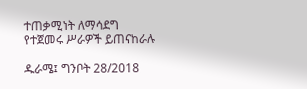ተጠቃሚነት ለማሳደግ የተጀመሩ ሥራዎች ይጠናከራሉ

ዱራሜ፤ ግንቦት 28/2018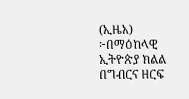(ኢዜአ) ፦በማዕከላዊ ኢትዮጵያ ክልል በግብርና ዘርፍ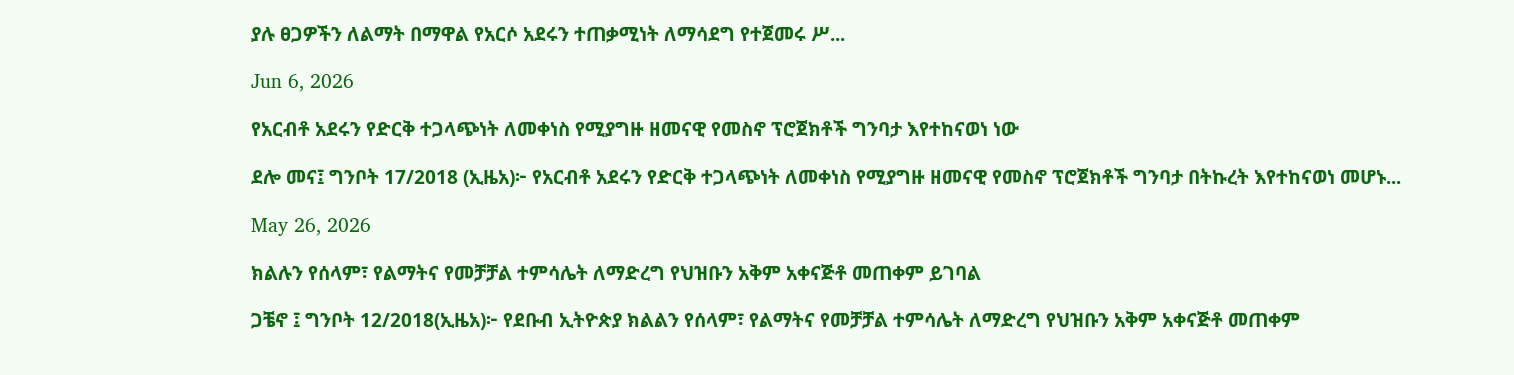ያሉ ፀጋዎችን ለልማት በማዋል የአርሶ አደሩን ተጠቃሚነት ለማሳደግ የተጀመሩ ሥ...

Jun 6, 2026

የአርብቶ አደሩን የድርቅ ተጋላጭነት ለመቀነስ የሚያግዙ ዘመናዊ የመስኖ ፕሮጀክቶች ግንባታ እየተከናወነ ነው

ደሎ መና፤ ግንቦት 17/2018 (ኢዜአ)፦ የአርብቶ አደሩን የድርቅ ተጋላጭነት ለመቀነስ የሚያግዙ ዘመናዊ የመስኖ ፕሮጀክቶች ግንባታ በትኩረት እየተከናወነ መሆኑ...

May 26, 2026

ክልሉን የሰላም፣ የልማትና የመቻቻል ተምሳሌት ለማድረግ የህዝቡን አቅም አቀናጅቶ መጠቀም ይገባል

ጋቼኖ ፤ ግንቦት 12/2018(ኢዜአ)፦ የደቡብ ኢትዮጵያ ክልልን የሰላም፣ የልማትና የመቻቻል ተምሳሌት ለማድረግ የህዝቡን አቅም አቀናጅቶ መጠቀም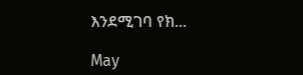እንደሚገባ የክ...

May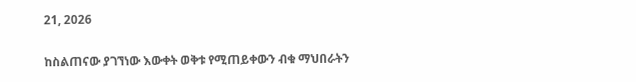21, 2026

ከስልጠናው ያገኘነው እውቀት ወቅቱ የሚጠይቀውን ብቁ ማህበራትን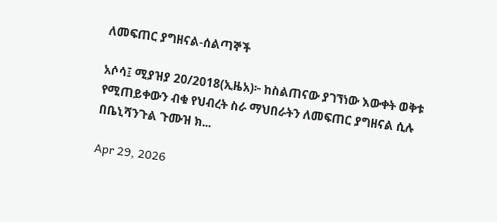ለመፍጠር ያግዘናል-ሰልጣኞች

አሶሳ፤ ሚያዝያ 20/2018(ኢዜአ)፦ ከስልጠናው ያገኘነው እውቀት ወቅቱ የሚጠይቀውን ብቁ የህብረት ስራ ማህበራትን ለመፍጠር ያግዘናል ሲሉ በቤኒሻንጉል ጉሙዝ ክ...

Apr 29, 2026